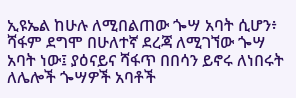ኢዩኤል ከሁሉ ለሚበልጠው ጐሣ አባት ሲሆን፥ ሻፋም ደግሞ በሁለተኛ ደረጃ ለሚገኘው ጐሣ አባት ነው፤ ያዕናይና ሻፋጥ በበሳን ይኖሩ ለነበሩት ለሌሎች ጐሣዎች አባቶች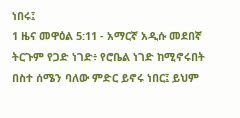ነበሩ፤
1 ዜና መዋዕል 5:11 - አማርኛ አዲሱ መደበኛ ትርጉም የጋድ ነገድ፥ የሮቤል ነገድ ከሚኖሩበት በስተ ሰሜን ባለው ምድር ይኖሩ ነበር፤ ይህም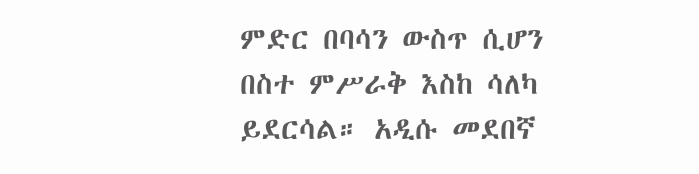ምድር በባሳን ውስጥ ሲሆን በስተ ምሥራቅ እስከ ሳለካ ይደርሳል። አዲሱ መደበኛ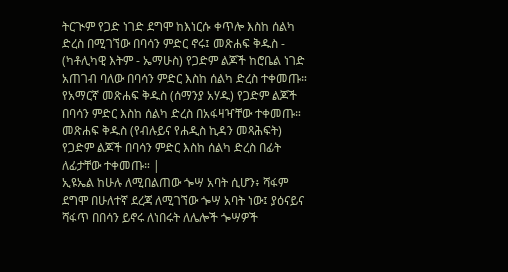ትርጒም የጋድ ነገድ ደግሞ ከእነርሱ ቀጥሎ እስከ ሰልካ ድረስ በሚገኘው በባሳን ምድር ኖሩ፤ መጽሐፍ ቅዱስ - (ካቶሊካዊ እትም - ኤማሁስ) የጋድም ልጆች ከሮቤል ነገድ አጠገብ ባለው በባሳን ምድር እስከ ሰልካ ድረስ ተቀመጡ። የአማርኛ መጽሐፍ ቅዱስ (ሰማንያ አሃዱ) የጋድም ልጆች በባሳን ምድር እስከ ሰልካ ድረስ በአፋዛዣቸው ተቀመጡ። መጽሐፍ ቅዱስ (የብሉይና የሐዲስ ኪዳን መጻሕፍት) የጋድም ልጆች በባሳን ምድር እስከ ሰልካ ድረስ በፊት ለፊታቸው ተቀመጡ። |
ኢዩኤል ከሁሉ ለሚበልጠው ጐሣ አባት ሲሆን፥ ሻፋም ደግሞ በሁለተኛ ደረጃ ለሚገኘው ጐሣ አባት ነው፤ ያዕናይና ሻፋጥ በበሳን ይኖሩ ለነበሩት ለሌሎች ጐሣዎች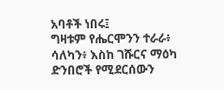አባቶች ነበሩ፤
ግዛቱም የሔርሞንን ተራራ፥ ሳለካን፥ እስከ ገሹርና ማዕካ ድንበሮች የሚደርሰውን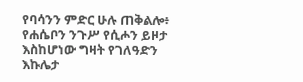የባሳንን ምድር ሁሉ ጠቅልሎ፥ የሐሴቦን ንጉሥ የሲሖን ይዞታ እስከሆነው ግዛት የገለዓድን እኩሌታ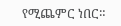የሚጨምር ነበር።